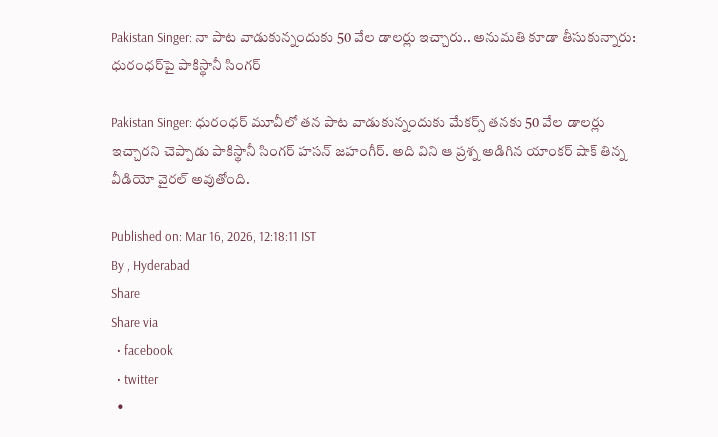Pakistan Singer: నా పాట వాడుకున్నందుకు 50 వేల డాలర్లు ఇచ్చారు.. అనుమతి కూడా తీసుకున్నారు: ధురంధర్‌పై పాకిస్థానీ సింగర్

Pakistan Singer: ధురంధర్ మూవీలో తన పాట వాడుకున్నందుకు మేకర్స్ తనకు 50 వేల డాలర్లు ఇచ్చారని చెప్పాడు పాకిస్థానీ సింగర్ హసన్ జహంగీర్. అది విని ఆ ప్రశ్న అడిగిన యాంకర్ షాక్ తిన్న వీడియో వైరల్ అవుతోంది.

Published on: Mar 16, 2026, 12:18:11 IST
By , Hyderabad
Share
Share via
  • facebook
  • twitter
  •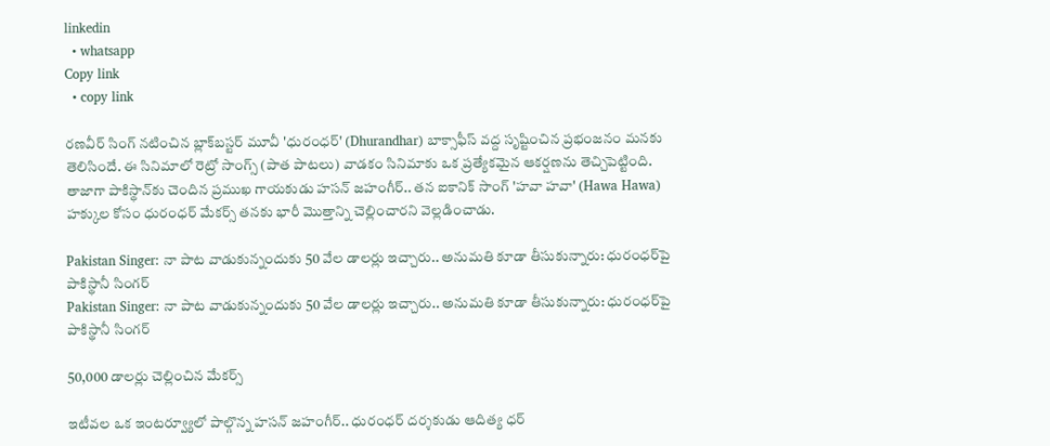linkedin
  • whatsapp
Copy link
  • copy link

రణవీర్ సింగ్ నటించిన బ్లాక్‌బస్టర్ మూవీ 'ధురంధర్' (Dhurandhar) బాక్సాఫీస్ వద్ద సృష్టించిన ప్రభంజనం మనకు తెలిసిందే. ఈ సినిమాలో రెట్రో సాంగ్స్ (పాత పాటలు) వాడకం సినిమాకు ఒక ప్రత్యేకమైన ఆకర్షణను తెచ్చిపెట్టింది. తాజాగా పాకిస్థాన్‌కు చెందిన ప్రముఖ గాయకుడు హసన్ జహంగీర్.. తన ఐకానిక్ సాంగ్ 'హవా హవా' (Hawa Hawa) హక్కుల కోసం ధురంధర్ మేకర్స్ తనకు భారీ మొత్తాన్ని చెల్లించారని వెల్లడించాడు.

Pakistan Singer: నా పాట వాడుకున్నందుకు 50 వేల డాలర్లు ఇచ్చారు.. అనుమతి కూడా తీసుకున్నారు: ధురంధర్‌పై పాకిస్థానీ సింగర్
Pakistan Singer: నా పాట వాడుకున్నందుకు 50 వేల డాలర్లు ఇచ్చారు.. అనుమతి కూడా తీసుకున్నారు: ధురంధర్‌పై పాకిస్థానీ సింగర్

50,000 డాలర్లు చెల్లించిన మేకర్స్

ఇటీవల ఒక ఇంటర్వ్యూలో పాల్గొన్న హసన్ జహంగీర్.. ధురంధర్ దర్శకుడు ఆదిత్య ధర్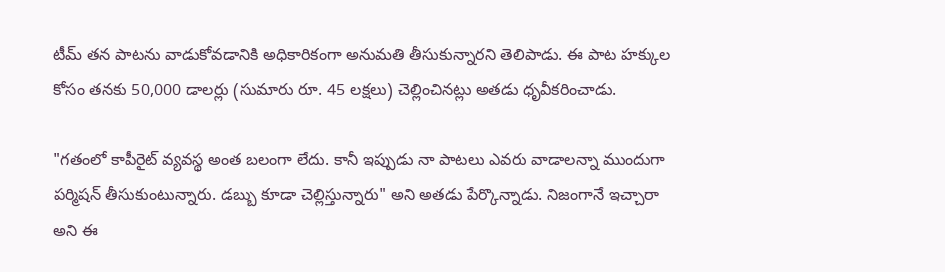టీమ్ తన పాటను వాడుకోవడానికి అధికారికంగా అనుమతి తీసుకున్నారని తెలిపాడు. ఈ పాట హక్కుల కోసం తనకు 50,000 డాలర్లు (సుమారు రూ. 45 లక్షలు) చెల్లించినట్లు అతడు ధృవీకరించాడు.

"గతంలో కాపీరైట్ వ్యవస్థ అంత బలంగా లేదు. కానీ ఇప్పుడు నా పాటలు ఎవరు వాడాలన్నా ముందుగా పర్మిషన్ తీసుకుంటున్నారు. డబ్బు కూడా చెల్లిస్తున్నారు" అని అతడు పేర్కొన్నాడు. నిజంగానే ఇచ్చారా అని ఈ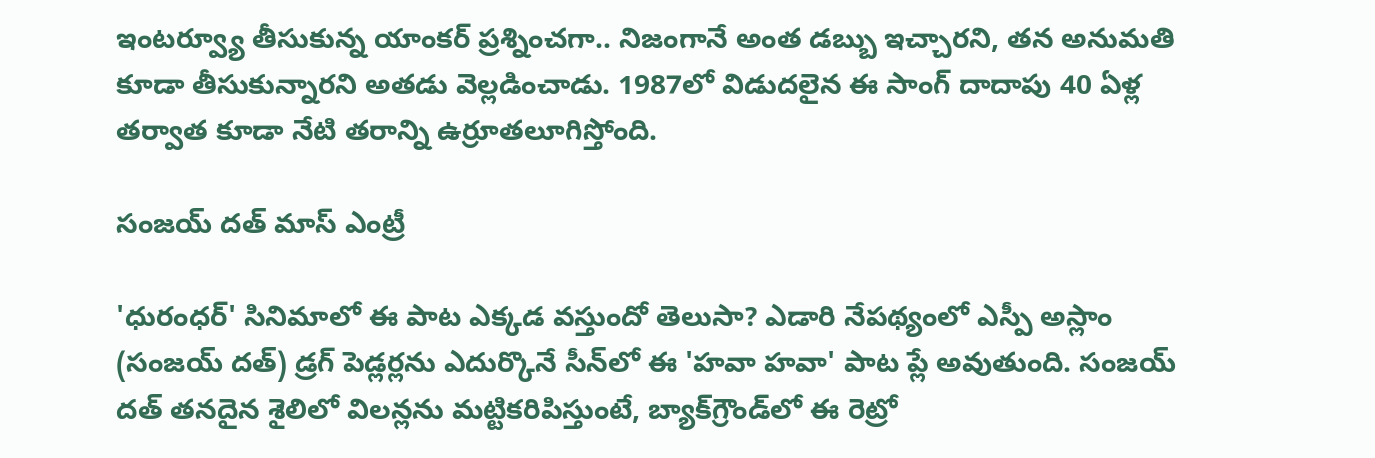ఇంటర్వ్యూ తీసుకున్న యాంకర్ ప్రశ్నించగా.. నిజంగానే అంత డబ్బు ఇచ్చారని, తన అనుమతి కూడా తీసుకున్నారని అతడు వెల్లడించాడు. 1987లో విడుదలైన ఈ సాంగ్ దాదాపు 40 ఏళ్ల తర్వాత కూడా నేటి తరాన్ని ఉర్రూతలూగిస్తోంది.

సంజయ్ దత్ మాస్ ఎంట్రీ

'ధురంధర్' సినిమాలో ఈ పాట ఎక్కడ వస్తుందో తెలుసా? ఎడారి నేపథ్యంలో ఎస్పీ అస్లాం (సంజయ్ దత్) డ్రగ్ పెడ్లర్లను ఎదుర్కొనే సీన్‌లో ఈ 'హవా హవా' పాట ప్లే అవుతుంది. సంజయ్ దత్ తనదైన శైలిలో విలన్లను మట్టికరిపిస్తుంటే, బ్యాక్‌గ్రౌండ్‌లో ఈ రెట్రో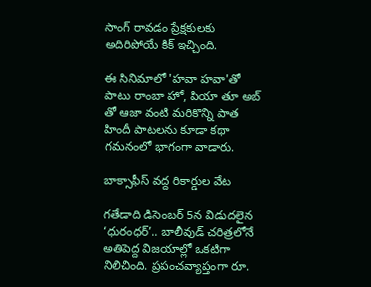సాంగ్ రావడం ప్రేక్షకులకు అదిరిపోయే కిక్ ఇచ్చింది.

ఈ సినిమాలో 'హవా హవా'తో పాటు రాంబా హో, పియా తూ అబ్ తో ఆజా వంటి మరికొన్ని పాత హిందీ పాటలను కూడా కథా గమనంలో భాగంగా వాడారు.

బాక్సాఫీస్ వద్ద రికార్డుల వేట

గతేడాది డిసెంబర్ 5న విడుదలైన ‘ధురంధర్’.. బాలీవుడ్ చరిత్రలోనే అతిపెద్ద విజయాల్లో ఒకటిగా నిలిచింది. ప్రపంచవ్యాప్తంగా రూ.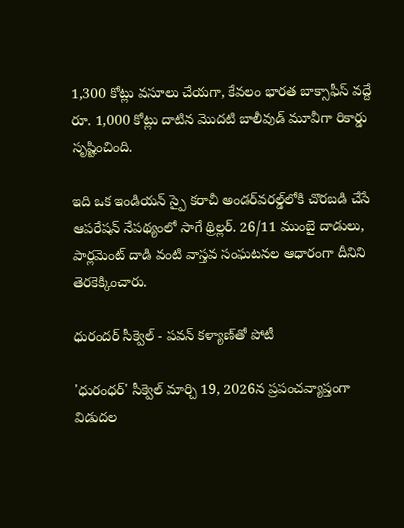1,300 కోట్లు వసూలు చేయగా, కేవలం భారత బాక్సాఫీస్ వద్దే రూ. 1,000 కోట్లు దాటిన మొదటి బాలీవుడ్ మూవీగా రికార్డు సృష్టించింది.

ఇది ఒక ఇండియన్ స్పై కరాచీ అండర్‌వరల్డ్‌లోకి చొరబడి చేసే ఆపరేషన్ నేపథ్యంలో సాగే థ్రిల్లర్. 26/11 ముంబై దాడులు, పార్లమెంట్ దాడి వంటి వాస్తవ సంఘటనల ఆధారంగా దీనిని తెరకెక్కించారు.

ధురందర్ సీక్వెల్ - పవన్ కళ్యాణ్‌తో పోటీ

'ధురంధర్' సీక్వెల్ మార్చి 19, 2026న ప్రపంచవ్యాప్తంగా విడుదల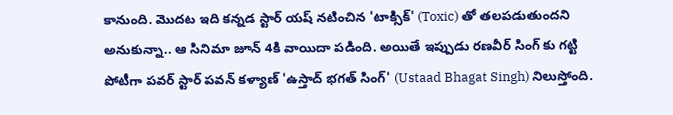కానుంది. మొదట ఇది కన్నడ స్టార్ యష్ నటించిన 'టాక్సిక్' (Toxic) తో తలపడుతుందని అనుకున్నా.. ఆ సినిమా జూన్ 4కి వాయిదా పడింది. అయితే ఇప్పుడు రణవీర్ సింగ్ కు గట్టి పోటీగా పవర్ స్టార్ పవన్ కళ్యాణ్ 'ఉస్తాద్ భగత్ సింగ్' (Ustaad Bhagat Singh) నిలుస్తోంది.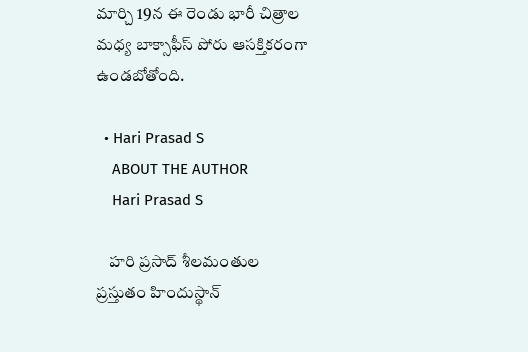మార్చి 19న ఈ రెండు భారీ చిత్రాల మధ్య బాక్సాఫీస్ పోరు ఆసక్తికరంగా ఉండబోతోంది.

  • Hari Prasad S
    ABOUT THE AUTHOR
    Hari Prasad S

    హరి ప్రసాద్ శీలమంతుల ప్రస్తుతం హిందుస్థాన్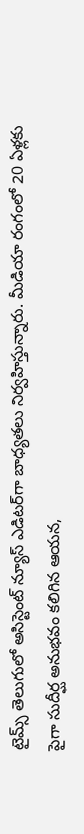టైమ్స్ తెలుగులో అసిస్టెంట్ న్యూస్ ఎడిటర్‌గా బాధ్యతలు నిర్వహిస్తున్నారు. మీడియా రంగంలో 20 ఏళ్లకు పైగా సుదీర్ఘ అనుభవం కలిగిన ఆయన,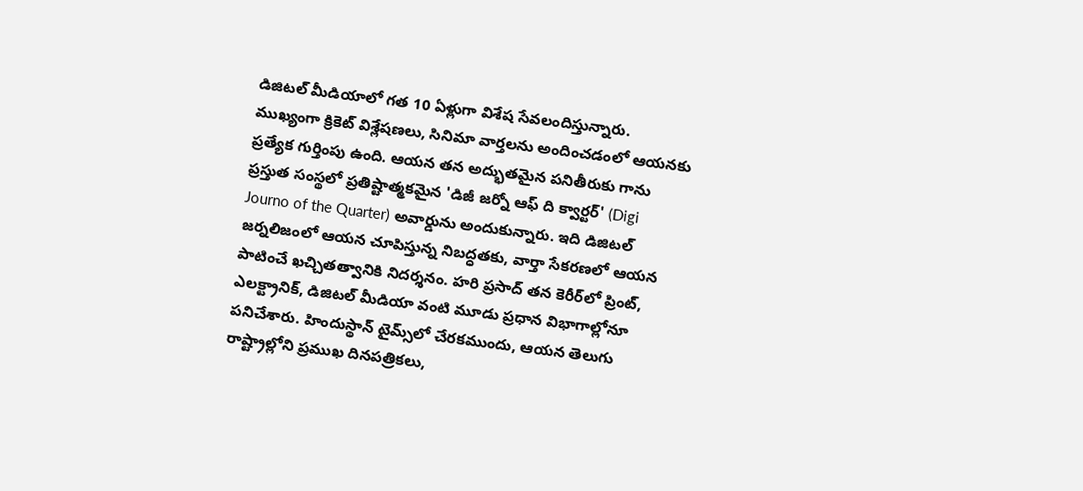డిజిటల్ మీడియాలో గత 10 ఏళ్లుగా విశేష సేవలందిస్తున్నారు. ముఖ్యంగా క్రికెట్ విశ్లేషణలు, సినిమా వార్తలను అందించడంలో ఆయనకు ప్రత్యేక గుర్తింపు ఉంది. ఆయన తన అద్భుతమైన పనితీరుకు గాను ప్రస్తుత సంస్థలో ప్రతిష్టాత్మకమైన 'డిజీ జర్నో ఆఫ్ ది క్వార్టర్' (Digi Journo of the Quarter) అవార్డును అందుకున్నారు. ఇది డిజిటల్ జర్నలిజంలో ఆయన చూపిస్తున్న నిబద్ధతకు, వార్తా సేకరణలో ఆయన పాటించే ఖచ్చితత్వానికి నిదర్శనం. హరి ప్రసాద్ తన కెరీర్‌లో ప్రింట్, ఎలక్ట్రానిక్, డిజిటల్ మీడియా వంటి మూడు ప్రధాన విభాగాల్లోనూ పనిచేశారు. హిందుస్థాన్ టైమ్స్‌లో చేరకముందు, ఆయన తెలుగు రాష్ట్రాల్లోని ప్రముఖ దినపత్రికలు,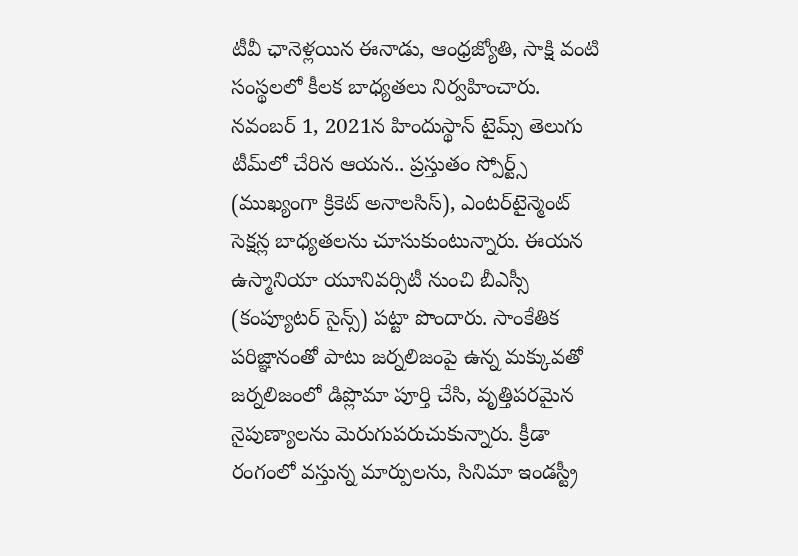టీవీ ఛానెళ్లయిన ఈనాడు, ఆంధ్రజ్యోతి, సాక్షి వంటి సంస్థలలో కీలక బాధ్యతలు నిర్వహించారు. నవంబర్ 1, 2021న హిందుస్థాన్ టైమ్స్ తెలుగు టీమ్‌లో చేరిన ఆయన.. ప్రస్తుతం స్పోర్ట్స్ (ముఖ్యంగా క్రికెట్ అనాలసిస్), ఎంటర్‌టైన్మెంట్ సెక్షన్ల బాధ్యతలను చూసుకుంటున్నారు. ఈయన ఉస్మానియా యూనివర్సిటీ నుంచి బీఎస్సీ (కంప్యూటర్ సైన్స్) పట్టా పొందారు. సాంకేతిక పరిజ్ఞానంతో పాటు జర్నలిజంపై ఉన్న మక్కువతో జర్నలిజంలో డిప్లొమా పూర్తి చేసి, వృత్తిపరమైన నైపుణ్యాలను మెరుగుపరుచుకున్నారు. క్రీడా రంగంలో వస్తున్న మార్పులను, సినిమా ఇండస్ట్రీ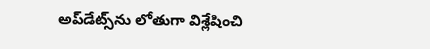అప్‌డేట్స్‌ను లోతుగా విశ్లేషించి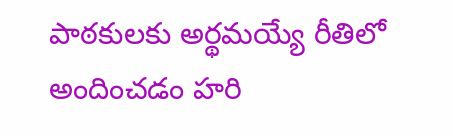పాఠకులకు అర్థమయ్యే రీతిలో అందించడం హరి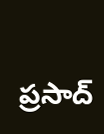ప్రసాద్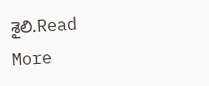శైలి.Read More